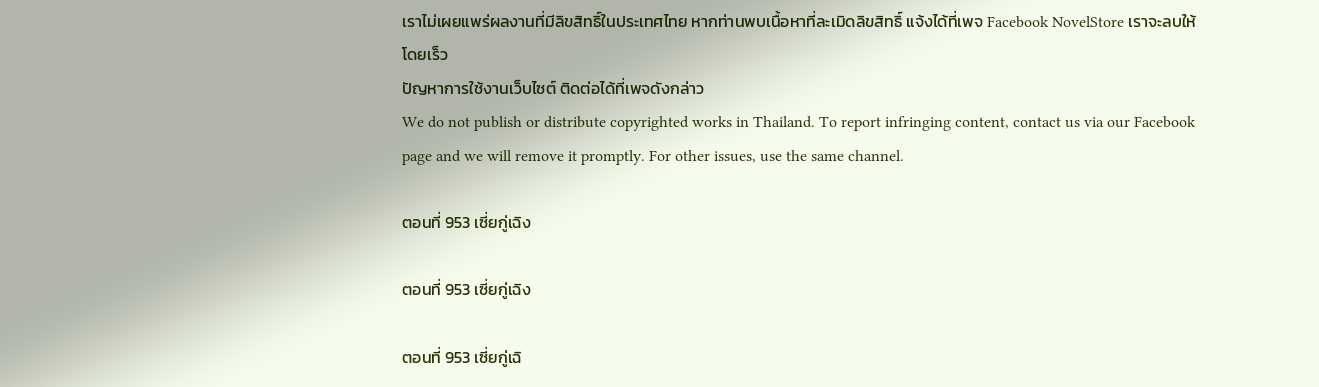เราไม่เผยแพร่ผลงานที่มีลิขสิทธิ์ในประเทศไทย หากท่านพบเนื้อหาที่ละเมิดลิขสิทธิ์ แจ้งได้ที่เพจ Facebook NovelStore เราจะลบให้โดยเร็ว
ปัญหาการใช้งานเว็บไซต์ ติดต่อได้ที่เพจดังกล่าว
We do not publish or distribute copyrighted works in Thailand. To report infringing content, contact us via our Facebook page and we will remove it promptly. For other issues, use the same channel.

ตอนที่ 953 เซี่ยกู่เฉิง

ตอนที่ 953 เซี่ยกู่เฉิง

ตอนที่ 953 เซี่ยกู่เฉิ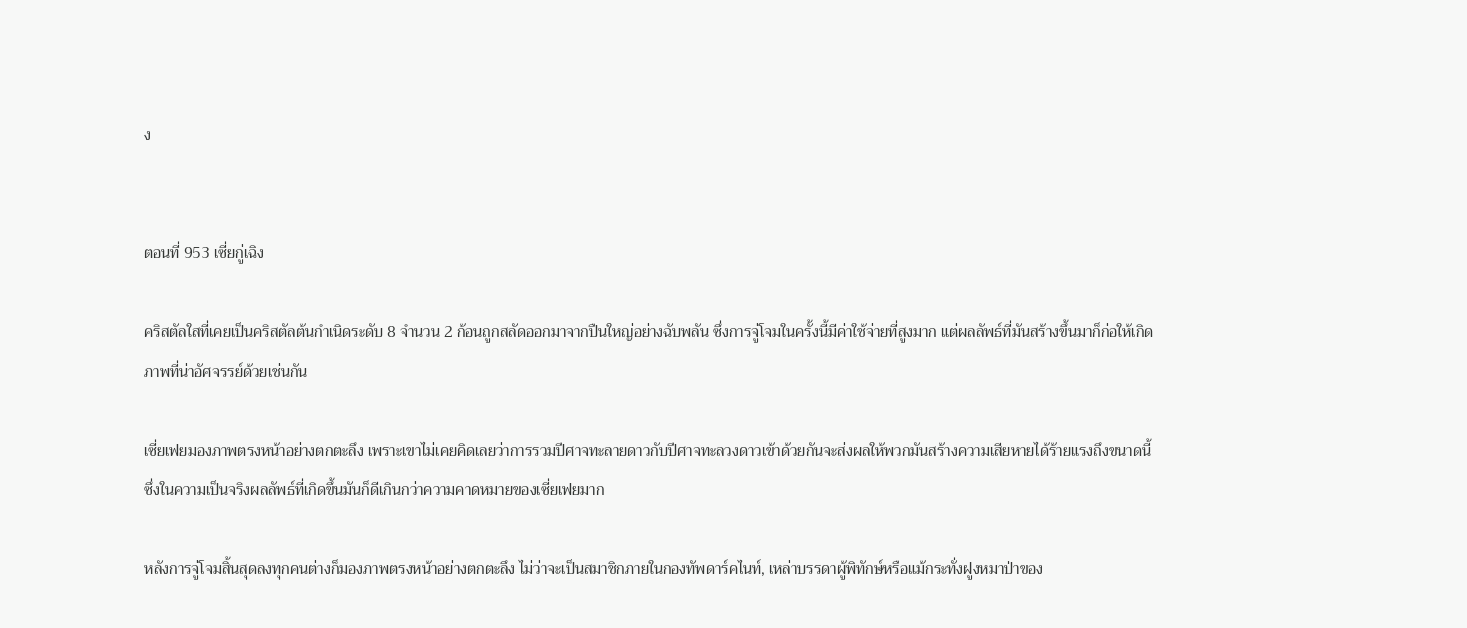ง


ตอนที่ 953 เซี่ยกู่เฉิง

คริสตัลใสที่เคยเป็นคริสตัลต้นกำเนิดระดับ 8 จำนวน 2 ก้อนถูกสลัดออกมาจากปืนใหญ่อย่างฉับพลัน ซึ่งการจู่โจมในครั้งนี้มีค่าใช้จ่ายที่สูงมาก แต่ผลลัพธ์ที่มันสร้างขึ้นมาก็ก่อให้เกิดภาพที่น่าอัศจรรย์ด้วยเช่นกัน

เซี่ยเฟยมองภาพตรงหน้าอย่างตกตะลึง เพราะเขาไม่เคยคิดเลยว่าการรวมปีศาจทะลายดาวกับปีศาจทะลวงดาวเข้าด้วยกันจะส่งผลให้พวกมันสร้างความเสียหายได้ร้ายแรงถึงขนาดนี้ ซึ่งในความเป็นจริงผลลัพธ์ที่เกิดขึ้นมันก็ดีเกินกว่าความคาดหมายของเซี่ยเฟยมาก

หลังการจู่โจมสิ้นสุดลงทุกคนต่างก็มองภาพตรงหน้าอย่างตกตะลึง ไม่ว่าจะเป็นสมาชิกภายในกองทัพดาร์คไนท์, เหล่าบรรดาผู้พิทักษ์หรือแม้กระทั่งฝูงหมาป่าของ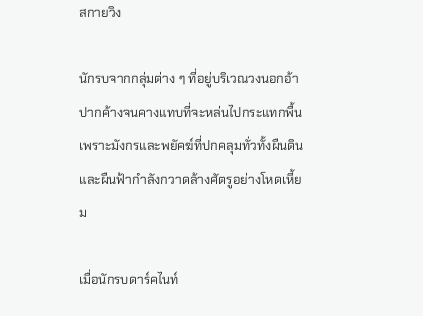สกายวิง

นักรบจากกลุ่มต่าง ๆ ที่อยู่บริเวณวงนอกอ้าปากค้างจนคางแทบที่จะหล่นไปกระแทกพื้น เพราะมังกรและพยัคฆ์ที่ปกคลุมทั่วทั้งผืนดินและผืนฟ้ากำลังกวาดล้างศัตรูอย่างโหดเหี้ยม

เมื่อนักรบดาร์คไนท์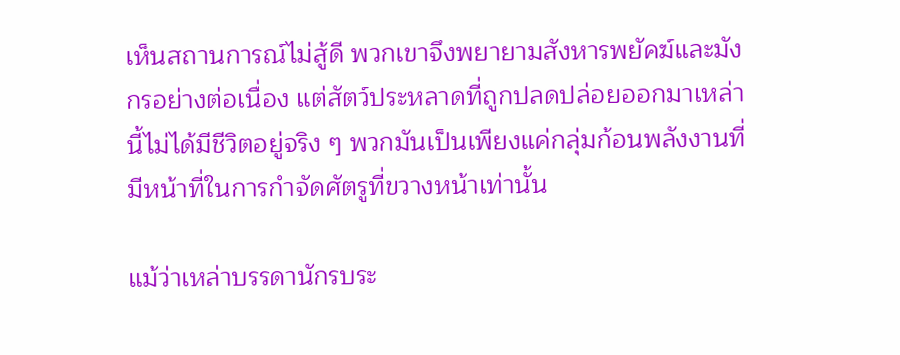เห็นสถานการณ์ไม่สู้ดี พวกเขาจึงพยายามสังหารพยัคฆ์และมังกรอย่างต่อเนื่อง แต่สัตว์ประหลาดที่ถูกปลดปล่อยออกมาเหล่านี้ไม่ได้มีชีวิตอยู่จริง ๆ พวกมันเป็นเพียงแค่กลุ่มก้อนพลังงานที่มีหน้าที่ในการกำจัดศัตรูที่ขวางหน้าเท่านั้น

แม้ว่าเหล่าบรรดานักรบระ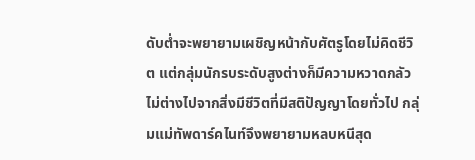ดับต่ำจะพยายามเผชิญหน้ากับศัตรูโดยไม่คิดชีวิต แต่กลุ่มนักรบระดับสูงต่างก็มีความหวาดกลัวไม่ต่างไปจากสิ่งมีชีวิตที่มีสติปัญญาโดยทั่วไป กลุ่มแม่ทัพดาร์คไนท์จึงพยายามหลบหนีสุด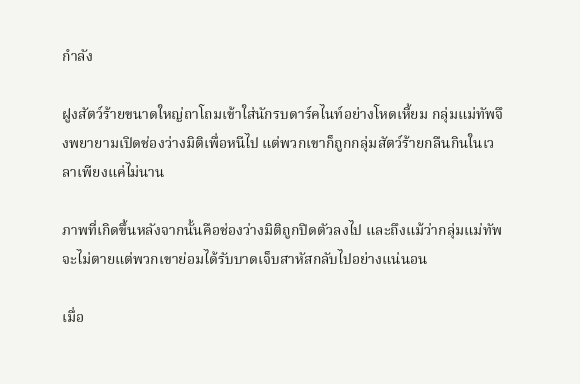กำลัง

ฝูงสัตว์ร้ายขนาดใหญ่ถาโถมเข้าใส่นักรบดาร์คไนท์อย่างโหดเหี้ยม กลุ่มแม่ทัพจึงพยายามเปิดช่องว่างมิติเพื่อหนีไป แต่พวกเขาก็ถูกกลุ่มสัตว์ร้ายกลืนกินในเวลาเพียงแค่ไม่นาน

ภาพที่เกิดขึ้นหลังจากนั้นคือช่องว่างมิติถูกปิดตัวลงไป และถึงแม้ว่ากลุ่มแม่ทัพจะไม่ตายแต่พวกเขาย่อมได้รับบาดเจ็บสาหัสกลับไปอย่างแน่นอน

เมื่อ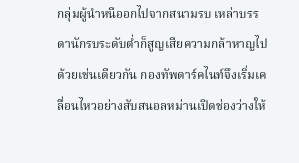กลุ่มผู้นำหนีออกไปจากสนามรบ เหล่าบรรดานักรบระดับต่ำก็สูญเสียความกล้าหาญไปด้วยเช่นเดียวกัน กองทัพดาร์คไนท์จึงเริ่มเคลื่อนไหวอย่างสับสนอลหม่านเปิดช่องว่างให้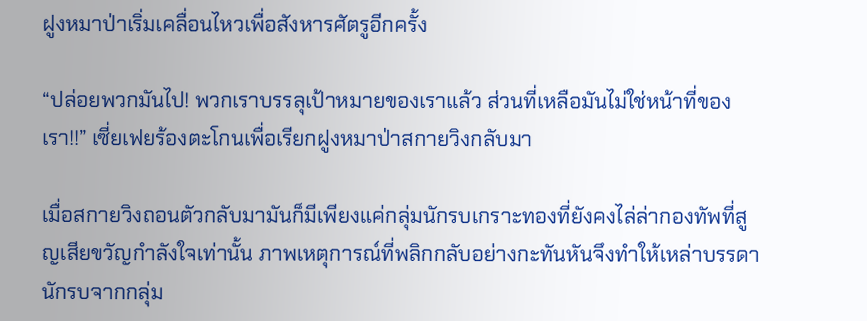ฝูงหมาป่าเริ่มเคลื่อนไหวเพื่อสังหารศัตรูอีกครั้ง

“ปล่อยพวกมันไป! พวกเราบรรลุเป้าหมายของเราแล้ว ส่วนที่เหลือมันไม่ใช่หน้าที่ของเรา!!” เซี่ยเฟยร้องตะโกนเพื่อเรียกฝูงหมาป่าสกายวิงกลับมา

เมื่อสกายวิงถอนตัวกลับมามันก็มีเพียงแค่กลุ่มนักรบเกราะทองที่ยังคงไล่ล่ากองทัพที่สูญเสียขวัญกำลังใจเท่านั้น ภาพเหตุการณ์ที่พลิกกลับอย่างกะทันหันจึงทำให้เหล่าบรรดานักรบจากกลุ่ม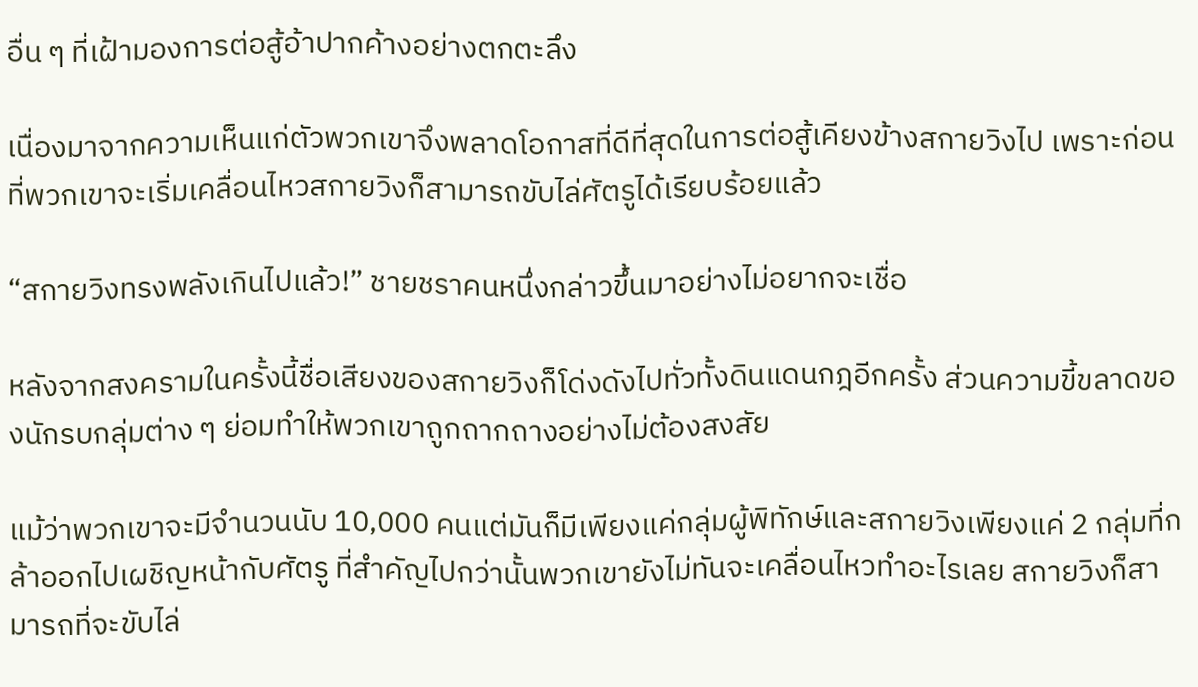อื่น ๆ ที่เฝ้ามองการต่อสู้อ้าปากค้างอย่างตกตะลึง

เนื่องมาจากความเห็นแก่ตัวพวกเขาจึงพลาดโอกาสที่ดีที่สุดในการต่อสู้เคียงข้างสกายวิงไป เพราะก่อนที่พวกเขาจะเริ่มเคลื่อนไหวสกายวิงก็สามารถขับไล่ศัตรูได้เรียบร้อยแล้ว

“สกายวิงทรงพลังเกินไปแล้ว!” ชายชราคนหนึ่งกล่าวขึ้นมาอย่างไม่อยากจะเชื่อ

หลังจากสงครามในครั้งนี้ชื่อเสียงของสกายวิงก็โด่งดังไปทั่วทั้งดินแดนกฎอีกครั้ง ส่วนความขี้ขลาดของนักรบกลุ่มต่าง ๆ ย่อมทำให้พวกเขาถูกถากถางอย่างไม่ต้องสงสัย

แม้ว่าพวกเขาจะมีจำนวนนับ 10,000 คนแต่มันก็มีเพียงแค่กลุ่มผู้พิทักษ์และสกายวิงเพียงแค่ 2 กลุ่มที่กล้าออกไปเผชิญหน้ากับศัตรู ที่สำคัญไปกว่านั้นพวกเขายังไม่ทันจะเคลื่อนไหวทำอะไรเลย สกายวิงก็สามารถที่จะขับไล่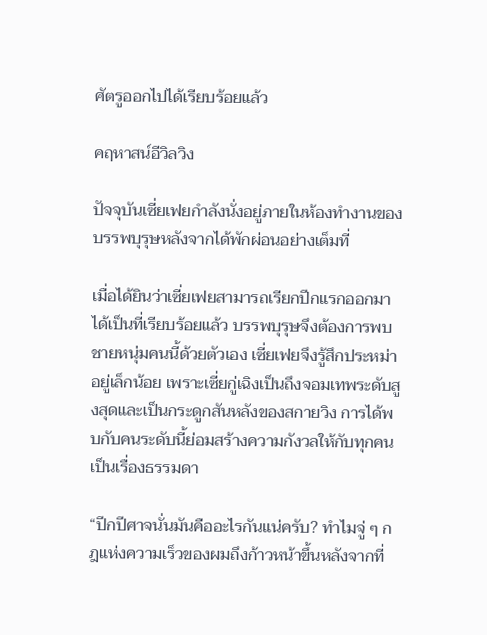ศัตรูออกไปได้เรียบร้อยแล้ว

คฤหาสน์อีวิลวิง

ปัจจุบันเซี่ยเฟยกำลังนั่งอยู่ภายในห้องทำงานของบรรพบุรุษหลังจากได้พักผ่อนอย่างเต็มที่

เมื่อได้ยินว่าเซี่ยเฟยสามารถเรียกปีกแรกออกมาได้เป็นที่เรียบร้อยแล้ว บรรพบุรุษจึงต้องการพบชายหนุ่มคนนี้ด้วยตัวเอง เซี่ยเฟยจึงรู้สึกประหม่าอยู่เล็กน้อย เพราะเซี่ยกู่เฉิงเป็นถึงจอมเทพระดับสูงสุดและเป็นกระดูกสันหลังของสกายวิง การได้พบกับคนระดับนี้ย่อมสร้างความกังวลให้กับทุกคนเป็นเรื่องธรรมดา

“ปีกปีศาจนั่นมันคืออะไรกันแน่ครับ? ทำไมจู่ ๆ กฎแห่งความเร็วของผมถึงก้าวหน้าขึ้นหลังจากที่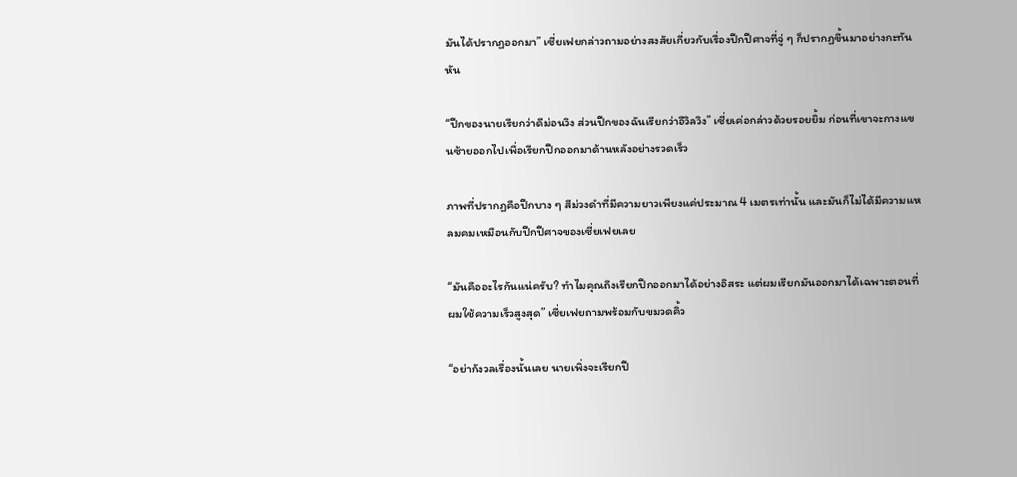มันได้ปรากฏออกมา” เซี่ยเฟยกล่าวถามอย่างสงสัยเกี่ยวกับเรื่องปีกปีศาจที่จู่ ๆ ก็ปรากฏขึ้นมาอย่างกะทันหัน

“ปีกของนายเรียกว่าดีม่อนวิง ส่วนปีกของฉันเรียกว่าอีวิลวิง” เซี่ยเค่อกล่าวด้วยรอยยิ้ม ก่อนที่เขาจะกางแขนซ้ายออกไปเพื่อเรียกปีกออกมาด้านหลังอย่างรวดเร็ว

ภาพที่ปรากฏคือปีกบาง ๆ สีม่วงดำที่มีความยาวเพียงแค่ประมาณ 4 เมตรเท่านั้น และมันก็ไม่ได้มีความแหลมคมเหมือนกับปีกปีศาจของเซี่ยเฟยเลย

“มันคืออะไรกันแน่ครับ? ทำไมคุณถึงเรียกปีกออกมาได้อย่างอิสระ แต่ผมเรียกมันออกมาได้เฉพาะตอนที่ผมใช้ความเร็วสูงสุด” เซี่ยเฟยถามพร้อมกับขมวดคิ้ว

“อย่ากังวลเรื่องนั้นเลย นายเพิ่งจะเรียกปี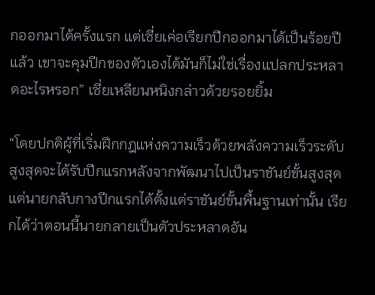กออกมาได้ครั้งแรก แต่เซี่ยเค่อเรียกปีกออกมาได้เป็นร้อยปีแล้ว เขาจะคุมปีกของตัวเองได้มันก็ไม่ใช่เรื่องแปลกประหลาดอะไรหรอก” เซี่ยเหลียนหนิงกล่าวด้วยรอยยิ้ม

“โดยปกติผู้ที่เริ่มฝึกกฎแห่งความเร็วด้วยพลังความเร็วระดับสูงสุดจะได้รับปีกแรกหลังจากพัฒนาไปเป็นราชันย์ขั้นสูงสุด แต่นายกลับกางปีกแรกได้ตั้งแต่ราชันย์ขั้นพื้นฐานเท่านั้น เรียกได้ว่าตอนนี้นายกลายเป็นตัวประหลาดอัน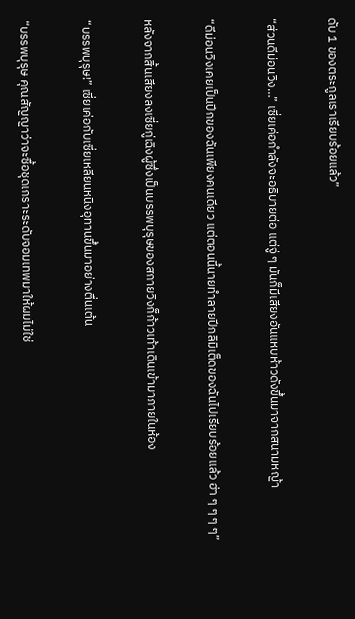ดับ 1 ของตระกูลเราเรียบร้อยแล้ว”

“ส่วนดีม่อนวิง…” เซี่ยเค่อกำลังจะอธิบายต่อ แต่จู่ ๆ มันก็มีเสียงอันแหบห้าวดังขึ้นมาจากสนามหญ้า

“ดีม่อนวิงเคยเป็นปีกของฉันเพียงคนเดียว แต่ตอนนี้นายทำลายปีกลิมิเต็ดของฉันไปเรียบร้อยแล้ว ฮ่า ๆ ๆ ๆ ๆ”

หลังจากสิ้นเสียงลงเซี่ยกู่เฉิงผู้ซึ่งเป็นบรรพบุรุษของสกายวิงก็ก้าวเท้าเดินเข้ามาภายในห้อง

“บรรพบุรุษ!” เซี่ยเค่อกับเซี่ยเหลียนหนิงอุทานขึ้นมาอย่างตื่นเต้น

“บรรพบุรุษ คุณสัญญาว่าจะซื้อชุดเกราะระดับจอมเทพมาให้ผมไม่ใช่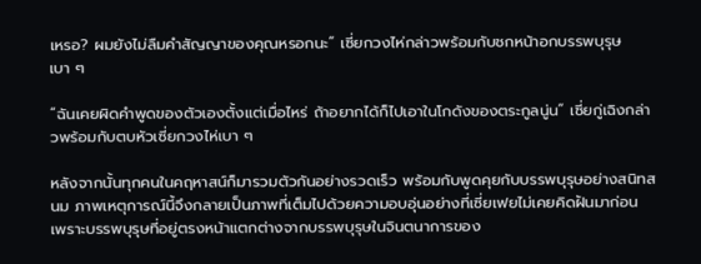เหรอ? ผมยังไม่ลืมคำสัญญาของคุณหรอกนะ” เซี่ยกวงไห่กล่าวพร้อมกับชกหน้าอกบรรพบุรุษเบา ๆ

“ฉันเคยผิดคำพูดของตัวเองตั้งแต่เมื่อไหร่ ถ้าอยากได้ก็ไปเอาในโกดังของตระกูลนู่น” เซี่ยกู่เฉิงกล่าวพร้อมกับตบหัวเซี่ยกวงไห่เบา ๆ

หลังจากนั้นทุกคนในคฤหาสน์ก็มารวมตัวกันอย่างรวดเร็ว พร้อมกับพูดคุยกับบรรพบุรุษอย่างสนิทสนม ภาพเหตุการณ์นี้จึงกลายเป็นภาพที่เต็มไปด้วยความอบอุ่นอย่างที่เซี่ยเฟยไม่เคยคิดฝันมาก่อน เพราะบรรพบุรุษที่อยู่ตรงหน้าแตกต่างจากบรรพบุรุษในจินตนาการของ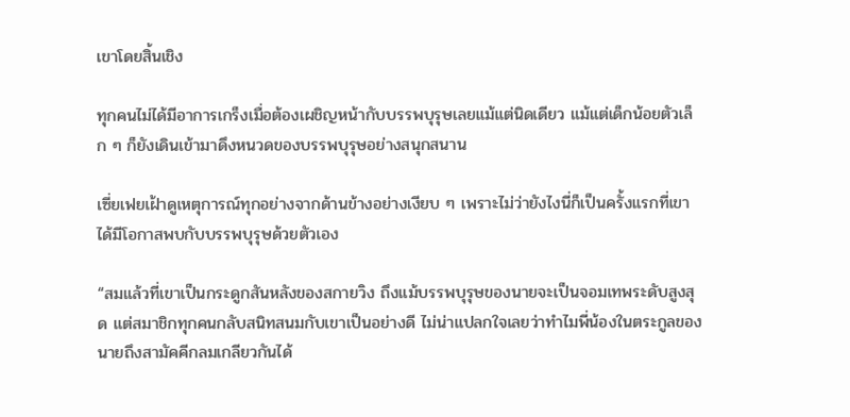เขาโดยสิ้นเชิง

ทุกคนไม่ได้มีอาการเกร็งเมื่อต้องเผชิญหน้ากับบรรพบุรุษเลยแม้แต่นิดเดียว แม้แต่เด็กน้อยตัวเล็ก ๆ ก็ยังเดินเข้ามาดึงหนวดของบรรพบุรุษอย่างสนุกสนาน

เซี่ยเฟยเฝ้าดูเหตุการณ์ทุกอย่างจากด้านข้างอย่างเงียบ ๆ เพราะไม่ว่ายังไงนี่ก็เป็นครั้งแรกที่เขาได้มีโอกาสพบกับบรรพบุรุษด้วยตัวเอง

“สมแล้วที่เขาเป็นกระดูกสันหลังของสกายวิง ถึงแม้บรรพบุรุษของนายจะเป็นจอมเทพระดับสูงสุด แต่สมาชิกทุกคนกลับสนิทสนมกับเขาเป็นอย่างดี ไม่น่าแปลกใจเลยว่าทำไมพี่น้องในตระกูลของนายถึงสามัคคีกลมเกลียวกันได้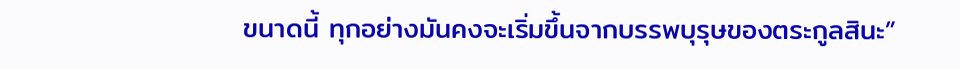ขนาดนี้ ทุกอย่างมันคงจะเริ่มขึ้นจากบรรพบุรุษของตระกูลสินะ”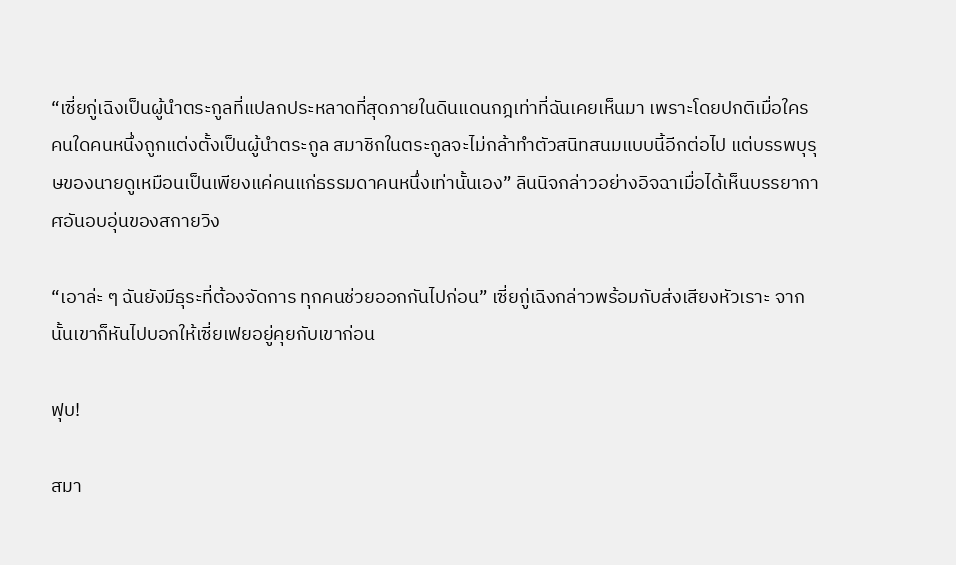“เซี่ยกู่เฉิงเป็นผู้นำตระกูลที่แปลกประหลาดที่สุดภายในดินแดนกฎเท่าที่ฉันเคยเห็นมา เพราะโดยปกติเมื่อใครคนใดคนหนึ่งถูกแต่งตั้งเป็นผู้นำตระกูล สมาชิกในตระกูลจะไม่กล้าทำตัวสนิทสนมแบบนี้อีกต่อไป แต่บรรพบุรุษของนายดูเหมือนเป็นเพียงแค่คนแก่ธรรมดาคนหนึ่งเท่านั้นเอง” ลินนิจกล่าวอย่างอิจฉาเมื่อได้เห็นบรรยากาศอันอบอุ่นของสกายวิง

“เอาล่ะ ๆ ฉันยังมีธุระที่ต้องจัดการ ทุกคนช่วยออกกันไปก่อน” เซี่ยกู่เฉิงกล่าวพร้อมกับส่งเสียงหัวเราะ จากนั้นเขาก็หันไปบอกให้เซี่ยเฟยอยู่คุยกับเขาก่อน

ฟุบ!

สมา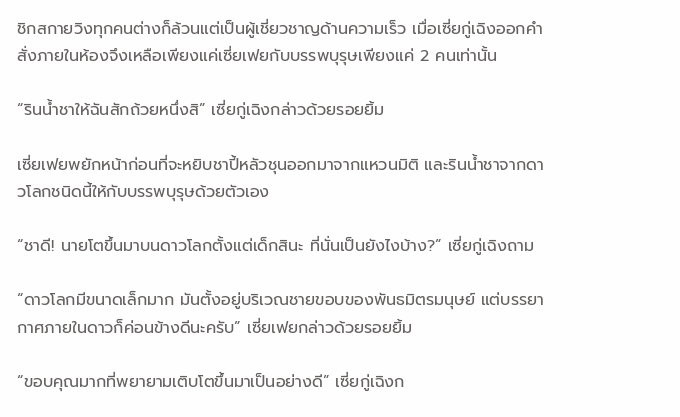ชิกสกายวิงทุกคนต่างก็ล้วนแต่เป็นผู้เชี่ยวชาญด้านความเร็ว เมื่อเซี่ยกู่เฉิงออกคำสั่งภายในห้องจึงเหลือเพียงแค่เซี่ยเฟยกับบรรพบุรุษเพียงแค่ 2 คนเท่านั้น

“รินน้ำชาให้ฉันสักถ้วยหนึ่งสิ” เซี่ยกู่เฉิงกล่าวด้วยรอยยิ้ม

เซี่ยเฟยพยักหน้าก่อนที่จะหยิบชาปี้หลัวชุนออกมาจากแหวนมิติ และรินน้ำชาจากดาวโลกชนิดนี้ให้กับบรรพบุรุษด้วยตัวเอง

“ชาดี! นายโตขึ้นมาบนดาวโลกตั้งแต่เด็กสินะ ที่นั่นเป็นยังไงบ้าง?” เซี่ยกู่เฉิงถาม

“ดาวโลกมีขนาดเล็กมาก มันตั้งอยู่บริเวณชายขอบของพันธมิตรมนุษย์ แต่บรรยากาศภายในดาวก็ค่อนข้างดีนะครับ” เซี่ยเฟยกล่าวด้วยรอยยิ้ม

“ขอบคุณมากที่พยายามเติบโตขึ้นมาเป็นอย่างดี” เซี่ยกู่เฉิงก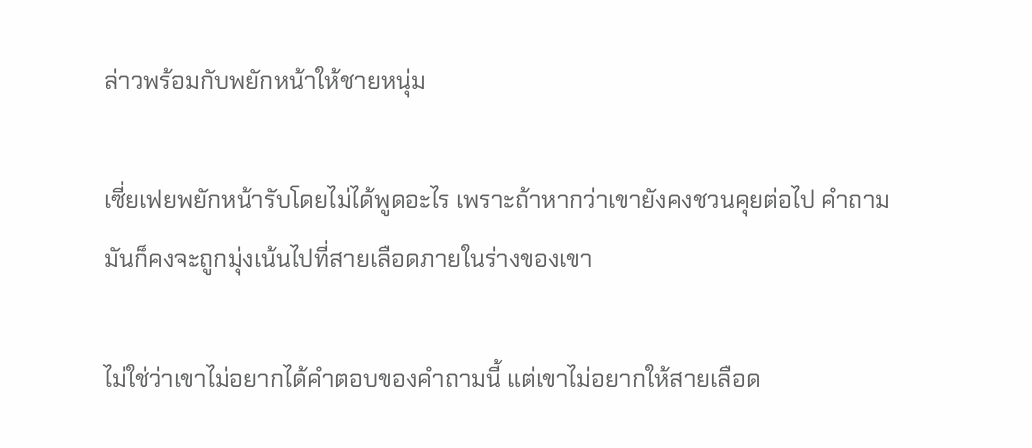ล่าวพร้อมกับพยักหน้าให้ชายหนุ่ม

เซี่ยเฟยพยักหน้ารับโดยไม่ได้พูดอะไร เพราะถ้าหากว่าเขายังคงชวนคุยต่อไป คำถามมันก็คงจะถูกมุ่งเน้นไปที่สายเลือดภายในร่างของเขา

ไม่ใช่ว่าเขาไม่อยากได้คำตอบของคำถามนี้ แต่เขาไม่อยากให้สายเลือด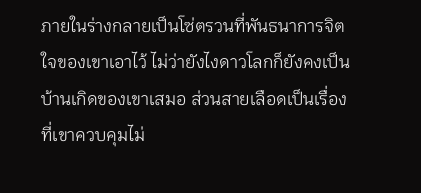ภายในร่างกลายเป็นโซ่ตรวนที่พันธนาการจิตใจของเขาเอาไว้ ไม่ว่ายังไงดาวโลกก็ยังคงเป็นบ้านเกิดของเขาเสมอ ส่วนสายเลือดเป็นเรื่องที่เขาควบคุมไม่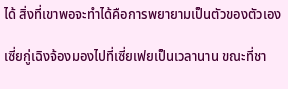ได้ สิ่งที่เขาพอจะทำได้คือการพยายามเป็นตัวของตัวเอง

เซี่ยกู่เฉิงจ้องมองไปที่เซี่ยเฟยเป็นเวลานาน ขณะที่ชา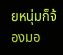ยหนุ่มก็จ้องมอ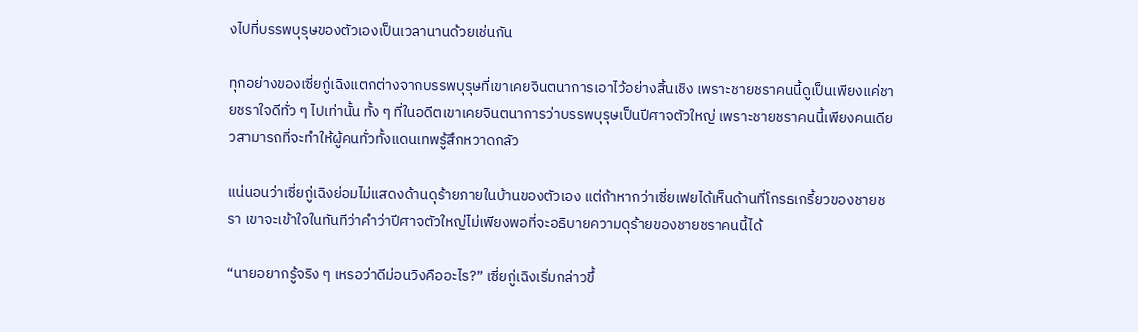งไปที่บรรพบุรุษของตัวเองเป็นเวลานานด้วยเช่นกัน

ทุกอย่างของเซี่ยกู่เฉิงแตกต่างจากบรรพบุรุษที่เขาเคยจินตนาการเอาไว้อย่างสิ้นเชิง เพราะชายชราคนนี้ดูเป็นเพียงแค่ชายชราใจดีทั่ว ๆ ไปเท่านั้น ทั้ง ๆ ที่ในอดีตเขาเคยจินตนาการว่าบรรพบุรุษเป็นปีศาจตัวใหญ่ เพราะชายชราคนนี้เพียงคนเดียวสามารถที่จะทำให้ผู้คนทั่วทั้งแดนเทพรู้สึกหวาดกลัว

แน่นอนว่าเซี่ยกู่เฉิงย่อมไม่แสดงด้านดุร้ายภายในบ้านของตัวเอง แต่ถ้าหากว่าเซี่ยเฟยได้เห็นด้านที่โกรธเกรี้ยวของชายชรา เขาจะเข้าใจในทันทีว่าคำว่าปีศาจตัวใหญ่ไม่เพียงพอที่จะอธิบายความดุร้ายของชายชราคนนี้ได้

“นายอยากรู้จริง ๆ เหรอว่าดีม่อนวิงคืออะไร?” เซี่ยกู่เฉิงเริ่มกล่าวขึ้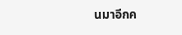นมาอีกค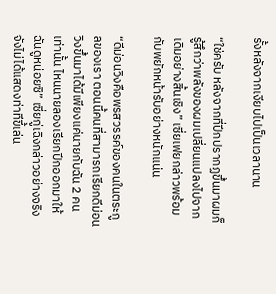รั้งหลังจากเงียบไปเป็นเวลานาน

“ใช่ครับ หลังจากที่ปีกปรากฏขึ้นมาผมก็รู้สึกว่าพลังของผมเปลี่ยนแปลงไปจากเดิมอย่างสิ้นเชิง” เซี่ยเฟยกล่าวพร้อมกับพยักหน้ารับอย่างหนักแน่น

“ดีม่อนวิงคือพรสวรรค์ของคนในตระกูลของเรา ตอนนี้คนที่สามารถเรียกดีม่อนวิงขึ้นมาได้มีเพียงแค่นายกับฉัน 2 คนเท่านั้น ไหนนายลองเรียกปีกออกมาให้ฉันดูหน่อยซิ” เซี่ยกู่เฉิงกล่าวอย่างจริงจังไม่ได้แสดงท่าทีขี้เล่น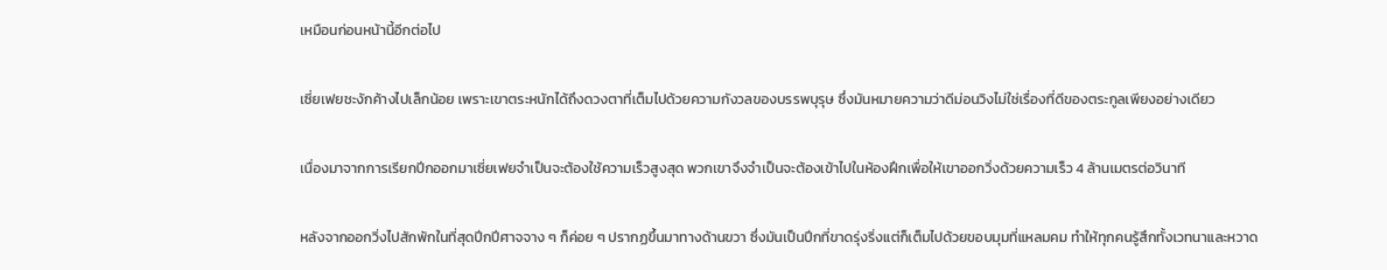เหมือนก่อนหน้านี้อีกต่อไป

เซี่ยเฟยชะงักค้างไปเล็กน้อย เพราะเขาตระหนักได้ถึงดวงตาที่เต็มไปด้วยความกังวลของบรรพบุรุษ ซึ่งมันหมายความว่าดีม่อนวิงไม่ใช่เรื่องที่ดีของตระกูลเพียงอย่างเดียว

เนื่องมาจากการเรียกปีกออกมาเซี่ยเฟยจำเป็นจะต้องใช้ความเร็วสูงสุด พวกเขาจึงจำเป็นจะต้องเข้าไปในห้องฝึกเพื่อให้เขาออกวิ่งด้วยความเร็ว 4 ล้านเมตรต่อวินาที

หลังจากออกวิ่งไปสักพักในที่สุดปีกปีศาจจาง ๆ ก็ค่อย ๆ ปรากฏขึ้นมาทางด้านขวา ซึ่งมันเป็นปีกที่ขาดรุ่งริ่งแต่ก็เต็มไปด้วยขอบมุมที่แหลมคม ทำให้ทุกคนรู้สึกทั้งเวทนาและหวาด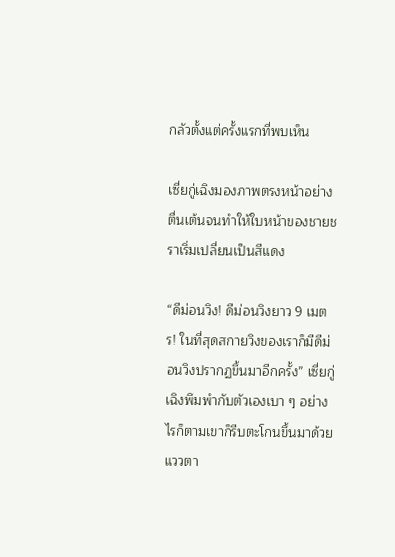กลัวตั้งแต่ครั้งแรกที่พบเห็น

เซี่ยกู่เฉิงมองภาพตรงหน้าอย่างตื่นเต้นจนทำให้ใบหน้าของชายชราเริ่มเปลี่ยนเป็นสีแดง

“ดีม่อนวิง! ดีม่อนวิงยาว 9 เมตร! ในที่สุดสกายวิงของเราก็มีดีม่อนวิงปรากฏขึ้นมาอีกครั้ง” เซี่ยกู่เฉิงพึมพำกับตัวเองเบา ๆ อย่างไรก็ตามเขาก็รีบตะโกนขึ้นมาด้วยแววตา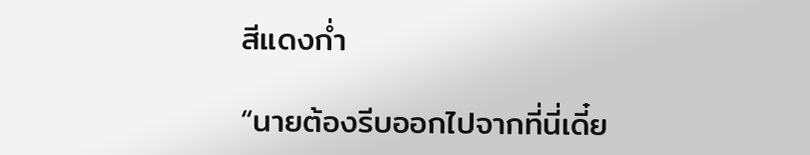สีแดงก่ำ

“นายต้องรีบออกไปจากที่นี่เดี๋ย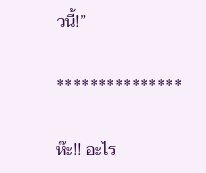วนี้!”

***************

ห๊ะ!! อะไร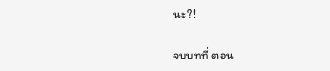นะ?!

จบบทที่ ตอน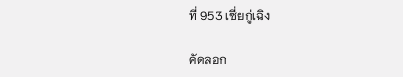ที่ 953 เซี่ยกู่เฉิง

คัดลอก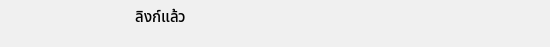ลิงก์แล้ว